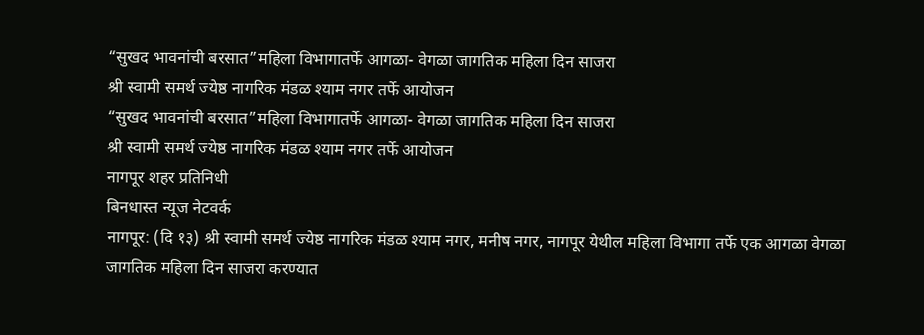“सुखद भावनांची बरसात”महिला विभागातर्फे आगळा- वेगळा जागतिक महिला दिन साजरा
श्री स्वामी समर्थ ज्येष्ठ नागरिक मंडळ श्याम नगर तर्फे आयोजन
“सुखद भावनांची बरसात”महिला विभागातर्फे आगळा- वेगळा जागतिक महिला दिन साजरा
श्री स्वामी समर्थ ज्येष्ठ नागरिक मंडळ श्याम नगर तर्फे आयोजन
नागपूर शहर प्रतिनिधी
बिनधास्त न्यूज नेटवर्क
नागपूर: (दि १३) श्री स्वामी समर्थ ज्येष्ठ नागरिक मंडळ श्याम नगर, मनीष नगर, नागपूर येथील महिला विभागा तर्फे एक आगळा वेगळा जागतिक महिला दिन साजरा करण्यात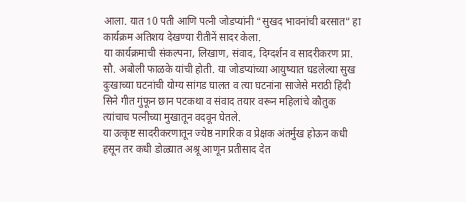आला. यात 10 पती आणि पत्नी जोडप्यांनी “सुखद भावनांची बरसात” हा कार्यक्रम अतिशय देखण्या रीतीनें सादर केला.
या कार्यक्रमाची संकल्पना, लिखाण, संवाद, दिग्दर्शन व सादरीकरण प्रा. सौ. अबोली फाळके यांची होती. या जोडप्यांच्या आयुष्यात घडलेल्या सुख दुःखाच्या घटनांची योग्य सांगड घालत व त्या घटनांना साजेसे मराठी हिंदी सिने गीत गुंफून छान पटकथा व संवाद तयार वरून महिलांचे कौतुक त्यांचाच पत्नीच्या मुखातून वदवून घेतले.
या उत्कृष्ट सादरीकरणातून ज्येष्ठ नागरिक व प्रेक्षक अंतर्मुख होऊन कधी हसून तर कधी डोळ्यात अश्रू आणून प्रतीसाद देत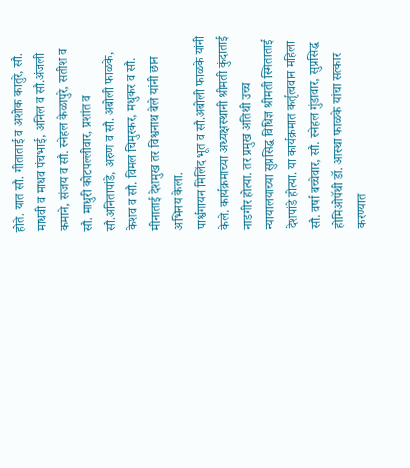होते. यात सौ. गीताताई व अशोक कातुरे, सौ. माधवी व माधव पंचभाई, अनिल व सौ.अंजली कमाने, संजय व सौ. स्नेहल केळापुरे, सतीश व सौ. माधुरी कोटपल्लीवार, प्रशांत व सौ.अनितापांडे, अरुण व सौ. अबोली फाळके, केशव व सौ. विमल चिमुरकर, मधुकर व सौ. मीनाताई देशमुख तर विश्वनाथ बेले यांनी छान अभिनय केला.
पार्श्वगायन मिलिंद भूत व सौ.अबोली फाळके यांनी केले. कार्यक्रमाच्या अध्यक्षस्थानी श्रीमती कुंदाताई नाडगीर होत्या. तर प्रमुख अतिथी उच्च न्यायालयाच्या सुप्रसिद्ध विधिज्ञ श्रीमती स्मिताताई देशपांडे होत्या. या कार्यक्रमात कर्तृत्ववान महिला सौ. वर्षा बच्चेवार, सौ. स्नेहल गुंडावार, सुप्रसिद्ध होमिओपॅथी डॉ. आस्था फाळके यांचा सत्कार करण्यात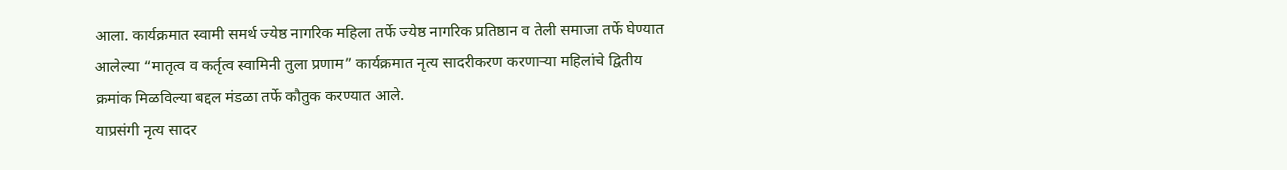आला. कार्यक्रमात स्वामी समर्थ ज्येष्ठ नागरिक महिला तर्फे ज्येष्ठ नागरिक प्रतिष्ठान व तेली समाजा तर्फे घेण्यात आलेल्या “मातृत्व व कर्तृत्व स्वामिनी तुला प्रणाम” कार्यक्रमात नृत्य सादरीकरण करणाऱ्या महिलांचे द्वितीय क्रमांक मिळविल्या बद्दल मंडळा तर्फे कौतुक करण्यात आले.
याप्रसंगी नृत्य सादर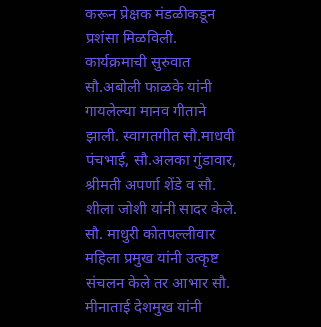करून प्रेक्षक मंडळीकडून प्रशंसा मिळविली. कार्यक्रमाची सुरुवात सौ.अबोली फाळके यांनी गायलेल्या मानव गीताने झाली. स्वागतगीत सौ.माधवी पंचभाई, सौ.अलका गुंडावार, श्रीमती अपर्णा शेंडे व सौ. शीला जोशी यांनी सादर केले. सौ. माधुरी कोतपल्लीवार महिला प्रमुख यांनी उत्कृष्ट संचलन केले तर आभार सौ. मीनाताई देशमुख यांनी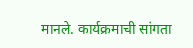मानले. कार्यक्रमाची सांगता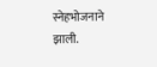स्नेहभोजनाने झाली.